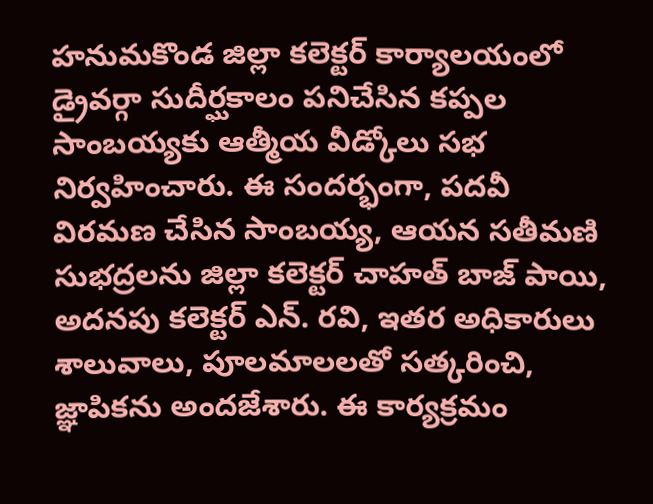హనుమకొండ జిల్లా కలెక్టర్ కార్యాలయంలో డ్రైవర్గా సుదీర్ఘకాలం పనిచేసిన కప్పల సాంబయ్యకు ఆత్మీయ వీడ్కోలు సభ నిర్వహించారు. ఈ సందర్భంగా, పదవీ విరమణ చేసిన సాంబయ్య, ఆయన సతీమణి సుభద్రలను జిల్లా కలెక్టర్ చాహత్ బాజ్ పాయి, అదనపు కలెక్టర్ ఎన్. రవి, ఇతర అధికారులు శాలువాలు, పూలమాలలతో సత్కరించి, జ్ఞాపికను అందజేశారు. ఈ కార్యక్రమం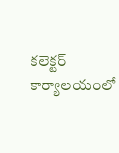కలెక్టర్ కార్యాలయంలో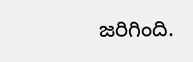జరిగింది.